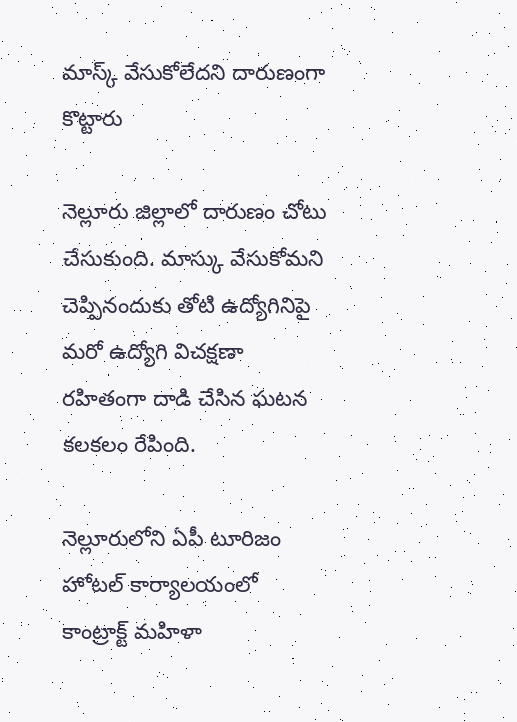మాస్క్ వేసుకోలేదని దారుణంగా కొట్టారు

నెల్లూరు జిల్లాలో దారుణం చోటు చేసుకుంది. మాస్కు వేసుకోమని చెప్పినందుకు తోటి ఉద్యోగినిపై మరో ఉద్యోగి విచక్షణా రహితంగా దాడి చేసిన ఘటన కలకలం రేపింది.

నెల్లూరులోని ఏపీ టూరిజం హోటల్‌ కార్యాలయంలో కాంట్రాక్ట్‌ మహిళా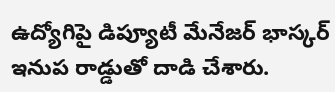ఉద్యోగిపై డిప్యూటీ మేనేజర్‌ భాస్కర్‌ ఇనుప రాడ్డుతో దాడి చేశారు.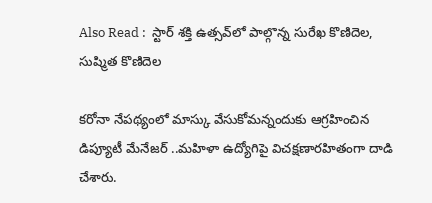Also Read :  స్టార్ శక్తి ఉత్సవ్‌లో పాల్గొన్న సురేఖ కొణిదెల, సుష్మిత కొణిదెల

కరోనా నేపథ్యంలో మాస్కు వేసుకోమన్నందుకు ఆగ్రహించిన డిప్యూటీ మేనేజర్‌ ..మహిళా ఉద్యోగిపై విచక్షణారహితంగా దాడి చేశారు.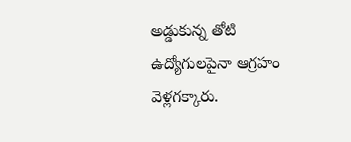అడ్డుకున్న తోటి ఉద్యోగులపైనా ఆగ్రహం వెళ్లగక్కారు.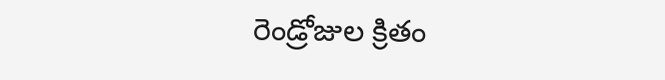రెండ్రోజుల క్రితం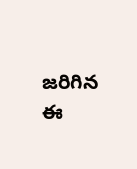జరిగిన ఈ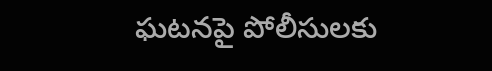ఘటనపై పోలీసులకు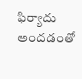ఫిర్యాదు అందడంతో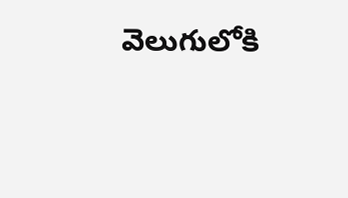వెలుగులోకి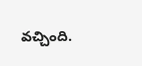వచ్చింది.